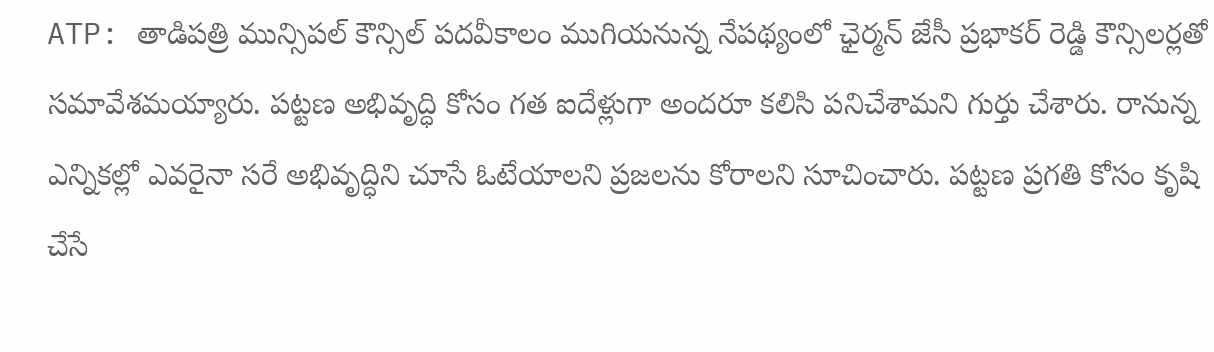ATP: తాడిపత్రి మున్సిపల్ కౌన్సిల్ పదవీకాలం ముగియనున్న నేపథ్యంలో ఛైర్మన్ జేసీ ప్రభాకర్ రెడ్డి కౌన్సిలర్లతో సమావేశమయ్యారు. పట్టణ అభివృద్ధి కోసం గత ఐదేళ్లుగా అందరూ కలిసి పనిచేశామని గుర్తు చేశారు. రానున్న ఎన్నికల్లో ఎవరైనా సరే అభివృద్ధిని చూసే ఓటేయాలని ప్రజలను కోరాలని సూచించారు. పట్టణ ప్రగతి కోసం కృషి చేసే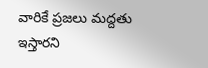వారికే ప్రజలు మద్దతు ఇస్తారని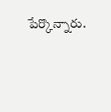పేర్కొన్నారు.